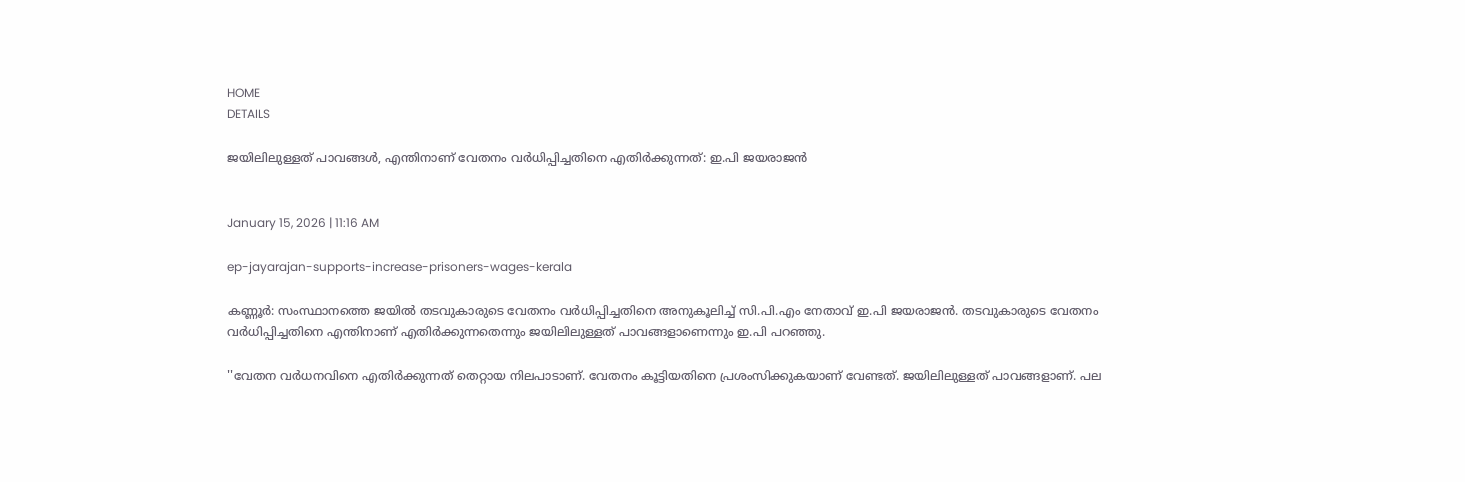HOME
DETAILS

ജയിലിലുള്ളത് പാവങ്ങള്‍, എന്തിനാണ് വേതനം വര്‍ധിപ്പിച്ചതിനെ എതിര്‍ക്കുന്നത്: ഇ.പി ജയരാജന്‍


January 15, 2026 | 11:16 AM

ep-jayarajan-supports-increase-prisoners-wages-kerala

കണ്ണൂര്‍: സംസ്ഥാനത്തെ ജയില്‍ തടവുകാരുടെ വേതനം വര്‍ധിപ്പിച്ചതിനെ അനുകൂലിച്ച് സി.പി.എം നേതാവ് ഇ.പി ജയരാജന്‍. തടവുകാരുടെ വേതനം വര്‍ധിപ്പിച്ചതിനെ എന്തിനാണ് എതിര്‍ക്കുന്നതെന്നും ജയിലിലുള്ളത് പാവങ്ങളാണെന്നും ഇ.പി പറഞ്ഞു.

''വേതന വര്‍ധനവിനെ എതിര്‍ക്കുന്നത് തെറ്റായ നിലപാടാണ്. വേതനം കൂട്ടിയതിനെ പ്രശംസിക്കുകയാണ് വേണ്ടത്. ജയിലിലുള്ളത് പാവങ്ങളാണ്. പല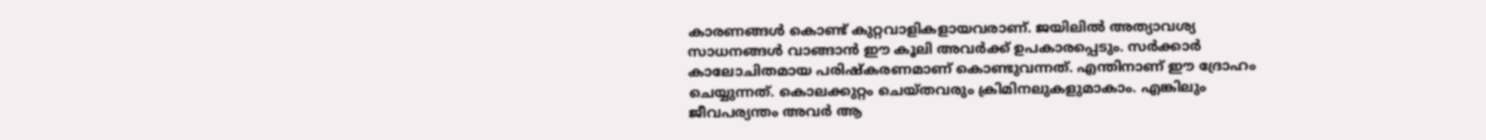കാരണങ്ങള്‍ കൊണ്ട് കുറ്റവാളികളായവരാണ്. ജയിലില്‍ അത്യാവശ്യ സാധനങ്ങള്‍ വാങ്ങാന്‍ ഈ കൂലി അവര്‍ക്ക് ഉപകാരപ്പെടും. സര്‍ക്കാര്‍ കാലോചിതമായ പരിഷ്‌കരണമാണ് കൊണ്ടുവന്നത്. എന്തിനാണ് ഈ ദ്രോഹം ചെയ്യുന്നത്. കൊലക്കുറ്റം ചെയ്തവരും ക്രിമിനലുകളുമാകാം. എങ്കിലും ജീവപര്യന്തം അവര്‍ ആ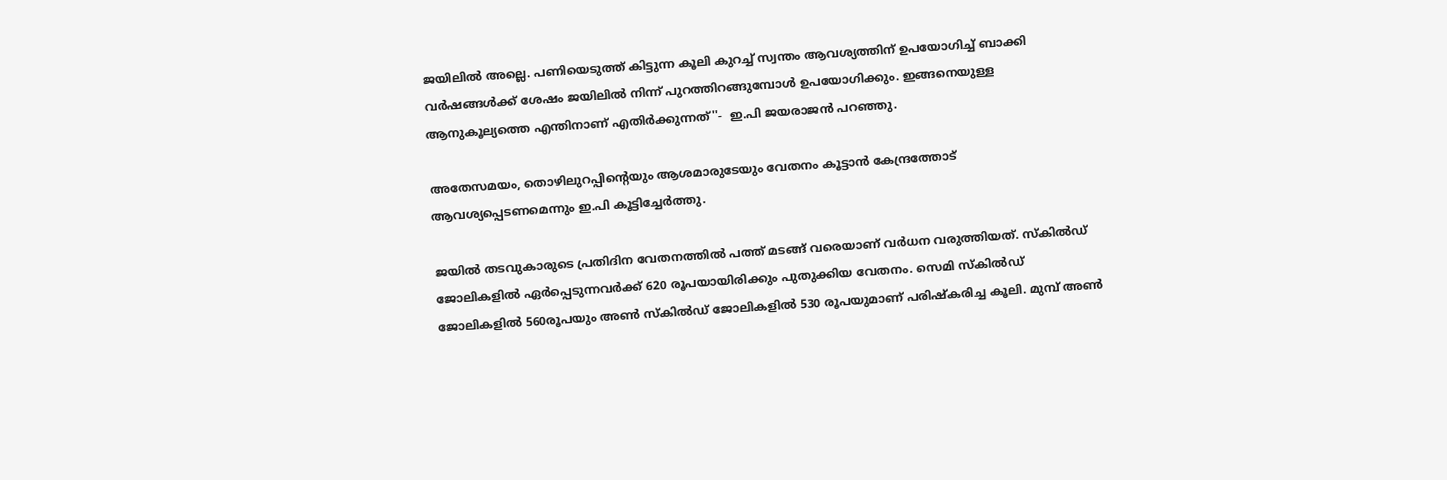ജയിലില്‍ അല്ലെ. പണിയെടുത്ത് കിട്ടുന്ന കൂലി കുറച്ച് സ്വന്തം ആവശ്യത്തിന് ഉപയോഗിച്ച് ബാക്കി വര്‍ഷങ്ങള്‍ക്ക് ശേഷം ജയിലില്‍ നിന്ന് പുറത്തിറങ്ങുമ്പോള്‍ ഉപയോഗിക്കും. ഇങ്ങനെയുള്ള ആനുകൂല്യത്തെ എന്തിനാണ് എതിര്‍ക്കുന്നത്''-  ഇ.പി ജയരാജന്‍ പറഞ്ഞു.

അതേസമയം, തൊഴിലുറപ്പിന്റെയും ആശമാരുടേയും വേതനം കൂട്ടാന്‍ കേന്ദ്രത്തോട് ആവശ്യപ്പെടണമെന്നും ഇ.പി കൂട്ടിച്ചേര്‍ത്തു.

ജയില്‍ തടവുകാരുടെ പ്രതിദിന വേതനത്തില്‍ പത്ത് മടങ്ങ് വരെയാണ് വര്‍ധന വരുത്തിയത്. സ്‌കില്‍ഡ് ജോലികളില്‍ ഏര്‍പ്പെടുന്നവര്‍ക്ക് 620 രൂപയായിരിക്കും പുതുക്കിയ വേതനം. സെമി സ്‌കില്‍ഡ് ജോലികളില്‍ 560രൂപയും അണ്‍ സ്‌കില്‍ഡ് ജോലികളില്‍ 530 രൂപയുമാണ് പരിഷ്‌കരിച്ച കൂലി. മുമ്പ് അണ്‍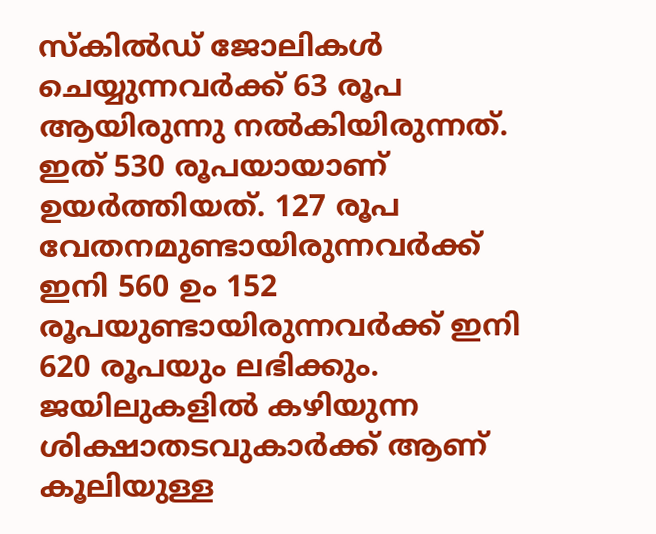സ്‌കില്‍ഡ് ജോലികള്‍ ചെയ്യുന്നവര്‍ക്ക് 63 രൂപ ആയിരുന്നു നല്‍കിയിരുന്നത്. ഇത് 530 രൂപയായാണ് ഉയര്‍ത്തിയത്. 127 രൂപ വേതനമുണ്ടായിരുന്നവര്‍ക്ക് ഇനി 560 ഉം 152 രൂപയുണ്ടായിരുന്നവര്‍ക്ക് ഇനി 620 രൂപയും ലഭിക്കും. ജയിലുകളില്‍ കഴിയുന്ന ശിക്ഷാതടവുകാര്‍ക്ക് ആണ് കൂലിയുള്ള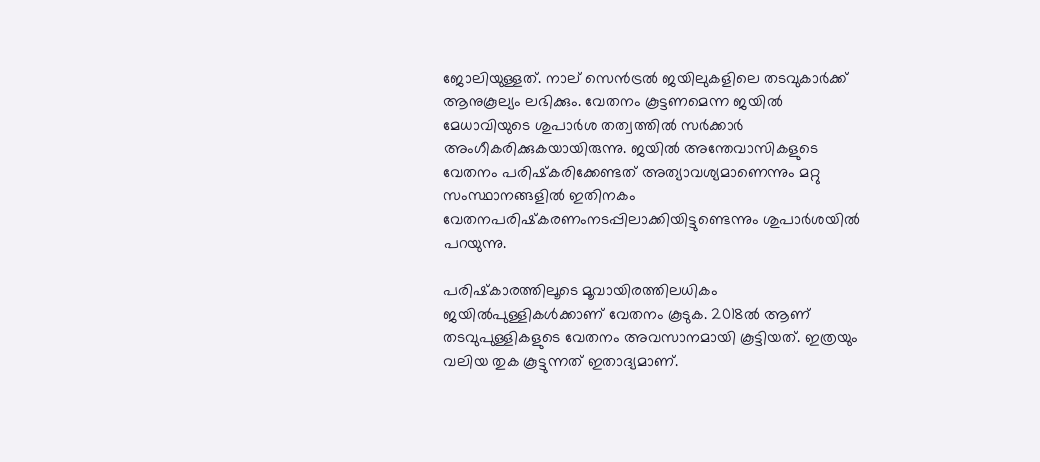ജോലിയുള്ളത്. നാല് സെന്‍ട്രല്‍ ജയിലുകളിലെ തടവുകാര്‍ക്ക് ആനുകൂല്യം ലഭിക്കും. വേതനം കൂട്ടണമെന്ന ജയില്‍ മേധാവിയുടെ ശുപാര്‍ശ തത്വത്തില്‍ സര്‍ക്കാര്‍ അംഗീകരിക്കുകയായിരുന്നു. ജയില്‍ അന്തേവാസികളുടെ വേതനം പരിഷ്‌കരിക്കേണ്ടത് അത്യാവശ്യമാണെന്നും മറ്റു സംസ്ഥാനങ്ങളില്‍ ഇതിനകം വേതനപരിഷ്‌കരണംനടപ്പിലാക്കിയിട്ടുണ്ടെന്നും ശുപാര്‍ശയില്‍ പറയുന്നു.

പരിഷ്‌കാരത്തിലൂടെ മൂവായിരത്തിലധികം ജയില്‍പുള്ളികള്‍ക്കാണ് വേതനം കൂടുക. 2018ല്‍ ആണ് തടവുപുള്ളികളുടെ വേതനം അവസാനമായി കൂട്ടിയത്. ഇത്രയും വലിയ തുക കൂട്ടുന്നത് ഇതാദ്യമാണ്.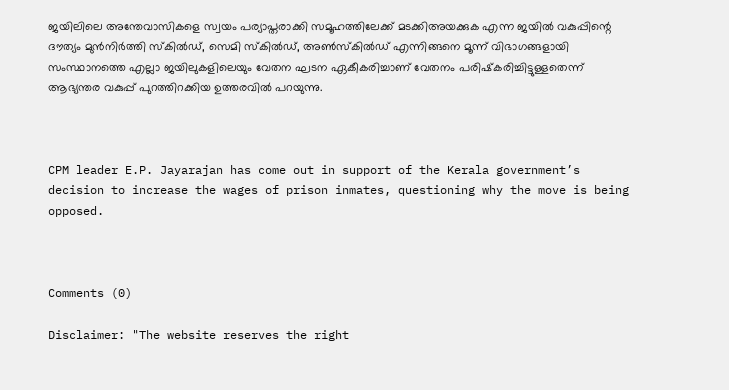ജയിലിലെ അന്തേവാസികളെ സ്വയം പര്യാപ്തരാക്കി സമൂഹത്തിലേക്ക് മടക്കിഅയക്കുക എന്ന ജയില്‍ വകുപ്പിന്റെ ദൗത്യം മുന്‍നിര്‍ത്തി സ്‌കില്‍ഡ്, സെമി സ്‌കില്‍ഡ്, അണ്‍സ്‌കില്‍ഡ് എന്നിങ്ങനെ മൂന്ന് വിഭാഗങ്ങളായി സംസ്ഥാനത്തെ എല്ലാ ജയിലുകളിലെയും വേതന ഘടന ഏകീകരിച്ചാണ് വേതനം പരിഷ്‌കരിച്ചിട്ടുള്ളതെന്ന് ആഭ്യന്തര വകുപ്പ് പുറത്തിറക്കിയ ഉത്തരവില്‍ പറയുന്നു.



CPM leader E.P. Jayarajan has come out in support of the Kerala government’s decision to increase the wages of prison inmates, questioning why the move is being opposed.



Comments (0)

Disclaimer: "The website reserves the right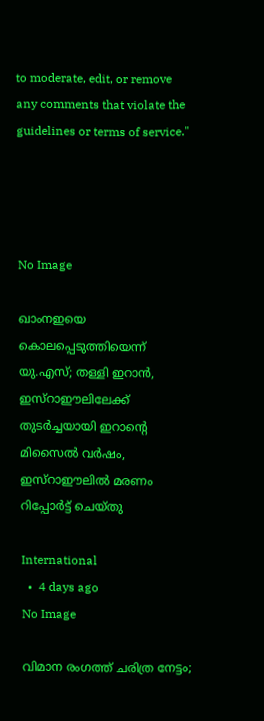to moderate, edit, or remove any comments that violate the guidelines or terms of service."




No Image

ഖാംനഇയെ കൊലപ്പെടുത്തിയെന്ന് യു.എസ്; തള്ളി ഇറാൻ, ഇസ്റാഈലിലേക്ക് തുടർച്ചയായി ഇറാന്റെ മിസൈൽ വർഷം, ഇസ്റാഈലിൽ മരണം റിപ്പോർട്ട്‌ ചെയ്തു

International
  •  4 days ago
No Image

വിമാന രംഗത്ത് ചരിത്ര നേട്ടം;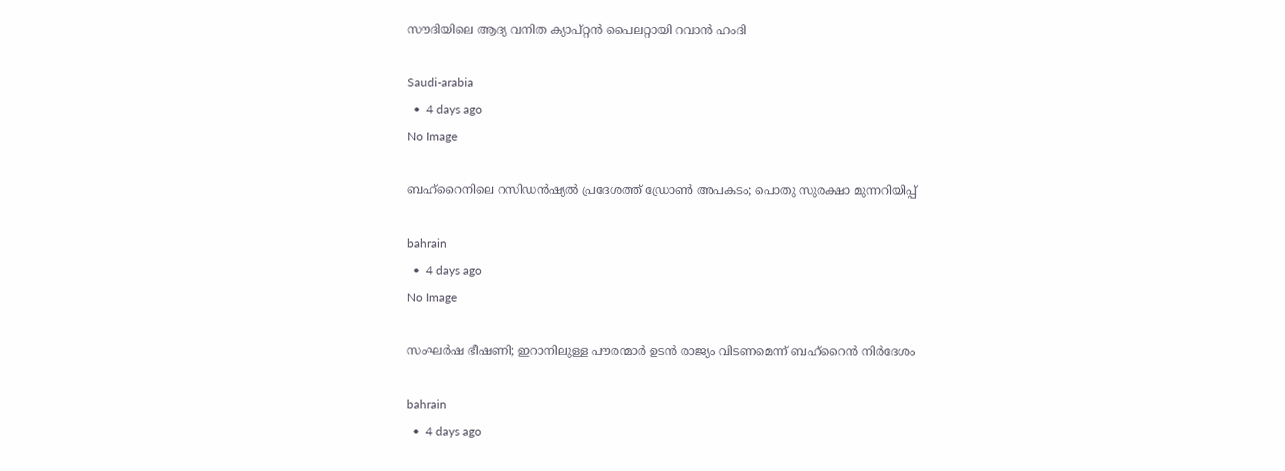സൗദിയിലെ ആദ്യ വനിത ക്യാപ്റ്റന്‍ പൈലറ്റായി റവാന്‍ ഹംദി

Saudi-arabia
  •  4 days ago
No Image

ബഹ്‌റൈനിലെ റസിഡന്‍ഷ്യല്‍ പ്രദേശത്ത് ഡ്രോണ്‍ അപകടം; പൊതു സുരക്ഷാ മുന്നറിയിപ്പ്

bahrain
  •  4 days ago
No Image

സംഘര്‍ഷ ഭീഷണി; ഇറാനിലുള്ള പൗരന്മാര്‍ ഉടന്‍ രാജ്യം വിടണമെന്ന് ബഹ്‌റൈന്‍ നിര്‍ദേശം

bahrain
  •  4 days ago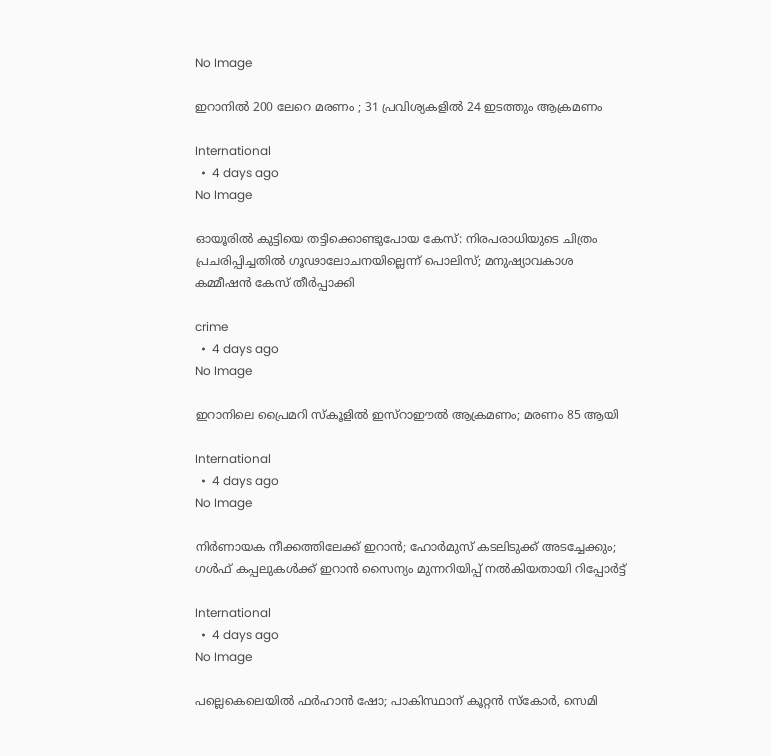No Image

ഇറാനിൽ 200 ലേറെ മരണം ; 31 പ്രവിശ്യകളിൽ 24 ഇടത്തും ആക്രമണം

International
  •  4 days ago
No Image

ഓയൂരിൽ കുട്ടിയെ തട്ടിക്കൊണ്ടുപോയ കേസ്: നിരപരാധിയുടെ ചിത്രം പ്രചരിപ്പിച്ചതിൽ ഗൂഢാലോചനയില്ലെന്ന് പൊലിസ്; മനുഷ്യാവകാശ കമ്മീഷൻ കേസ് തീർപ്പാക്കി

crime
  •  4 days ago
No Image

ഇറാനിലെ പ്രൈമറി സ്‌കൂളില്‍ ഇസ്‌റാഈല്‍ ആക്രമണം; മരണം 85 ആയി

International
  •  4 days ago
No Image

നിര്‍ണായക നീക്കത്തിലേക്ക് ഇറാന്‍; ഹോര്‍മുസ് കടലിടുക്ക് അടച്ചേക്കും; ഗള്‍ഫ് കപ്പലുകള്‍ക്ക് ഇറാന്‍ സൈന്യം മുന്നറിയിപ്പ് നല്‍കിയതായി റിപ്പോര്‍ട്ട്

International
  •  4 days ago
No Image

പല്ലെകെലെയിൽ ഫർഹാൻ ഷോ; പാകിസ്ഥാന് കൂറ്റൻ സ്കോർ, സെമി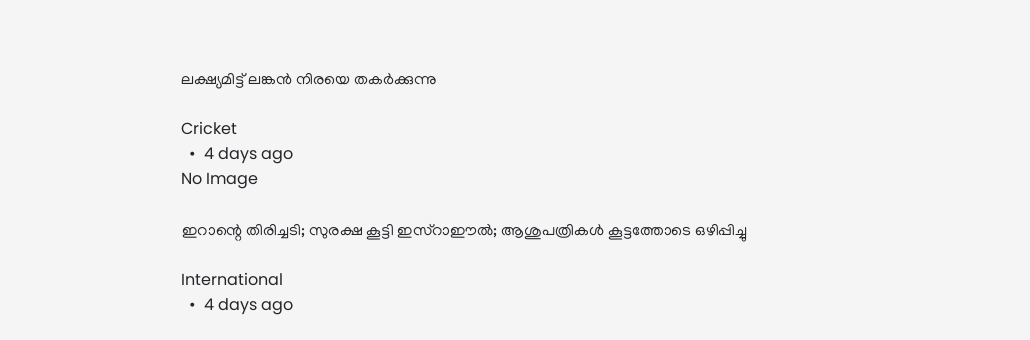ലക്ഷ്യമിട്ട് ലങ്കൻ നിരയെ തകർക്കുന്നു

Cricket
  •  4 days ago
No Image

ഇറാന്റെ തിരിച്ചടി; സുരക്ഷ കൂട്ടി ഇസ്‌റാഈല്‍; ആശുപത്രികള്‍ കൂട്ടത്തോടെ ഒഴിപ്പിച്ചു

International
  •  4 days ago